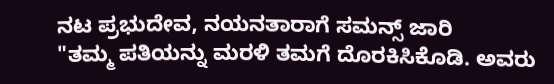ನಟ ಪ್ರಭುದೇವ, ನಯನತಾರಾಗೆ ಸಮನ್ಸ್ ಜಾರಿ
"ತಮ್ಮ ಪತಿಯನ್ನು ಮರಳಿ ತಮಗೆ ದೊರಕಿಸಿಕೊಡಿ. ಅವರು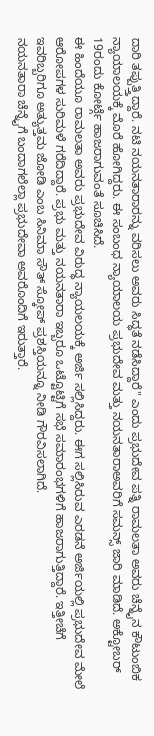ದಾರಿ ತಪ್ಪುತ್ತ್ತಿದ್ದಾರೆ. ನಟಿ ನಯನತಾರಾರನ್ನು ವರಿಸಲು ಅವರು ಸಿದ್ಧತೆ ನಡೆಸಿದ್ದಾರೆ" ಎಂದು ಪ್ರಭುದೇವ ಪತ್ನಿ ರಾಮಲತಾ ಅವರು ಚೆನ್ನೈನ ಕೌಟುಂಬಿಕ ನ್ಯಾಯಾಲಯಕ್ಕೆ ಮೊರೆ ಹೋಗಿದ್ದರು. ಈ ಸಂಬಂಧ ನ್ಯಾಯಾಲಯ ಪ್ರಭುದೇವ ಮತ್ತು ನಯನತಾರಾಅವರಿಗೆ ಸಮನ್ಸ್ ಜಾರಿ ಮಾಡಿದೆ. ಅಕ್ಟೋಬರ್ 19ರಂದು ಕೋರ್ಟ್ಗೆ ಹಾಜರಾಗುವಂತೆ ಸೂಚಿಸಿದೆ.
ಈ ಹಿಂದೆಯೂ ರಾಮಲತಾ ಅವರು ಪ್ರಭುದೇವ ವಿರುದ್ಧ ನ್ಯಾಯಲಯಕ್ಕೆ ಅರ್ಜಿ ಸಲ್ಲಿಸಿದ್ದರು. ಈಗ ಸಲ್ಲಿಸಿರುವ ಎರಡನೆ ಅರ್ಜಿಯಲ್ಲಿ ಪ್ರಭುದೇವ ಮೇಲೆ ಆರೋಪಗಳ ಸುರಿಮಳೆ ಗರೆದಿದ್ದಾರೆ. ಪ್ರಭು ಮತ್ತು ನಯನತಾರಾ ಇಬ್ಬರೂ ಒಟ್ಟೊಟ್ಟಿಗೆ ಸಭೆ ಸಮಾರಂಭಗಳಿಗೆ ಹಾಜರಾಗುತ್ತಿದ್ದಾರೆ. ಇತ್ತೀಚೆಗೆ ಇವರಿಬ್ಬರಿಗೂ ಅತ್ಯುತ್ತಮ ಜೋಡಿ ಎಂಬ ಸಿನಿಮಾ ಸೌತ್ ಸ್ಕೋಪ್ ಪ್ರಶಸ್ತಿಯನ್ನೂ ನೀಡಿ ಗೌರವಿಸಲಾಗಿದೆ.
ನಯನತಾರಾ ಚೆನ್ನೈಗೆ ಬಂದಾಗಲೆಲ್ಲಾ ಪ್ರಭುದೇವಾ ಅವರೊಂದಿಗೆ ಇರುತ್ತಾರೆ.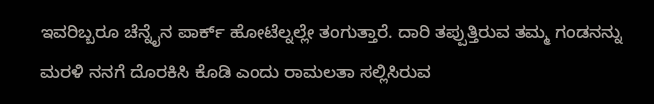ಇವರಿಬ್ಬರೂ ಚೆನ್ನೈನ ಪಾರ್ಕ್ ಹೋಟೆಲ್ನಲ್ಲೇ ತಂಗುತ್ತಾರೆ. ದಾರಿ ತಪ್ಪುತ್ತಿರುವ ತಮ್ಮ ಗಂಡನನ್ನು ಮರಳಿ ನನಗೆ ದೊರಕಿಸಿ ಕೊಡಿ ಎಂದು ರಾಮಲತಾ ಸಲ್ಲಿಸಿರುವ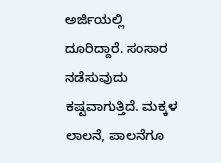ಅರ್ಜಿಯಲ್ಲಿ ದೂರಿದ್ದಾರೆ. ಸಂಸಾರ ನಡೆಸುವುದು ಕಷ್ಟವಾಗುತ್ತಿದೆ. ಮಕ್ಕಳ ಲಾಲನೆ, ಪಾಲನೆಗೂ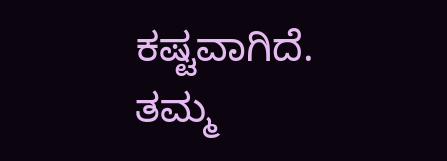ಕಷ್ಟವಾಗಿದೆ. ತಮ್ಮ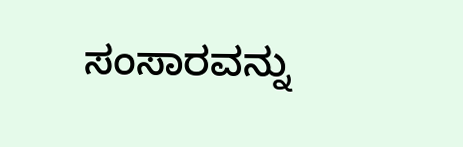ಸಂಸಾರವನ್ನು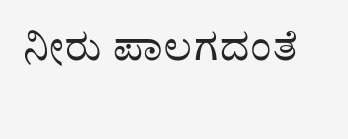ನೀರು ಪಾಲಗದಂತೆ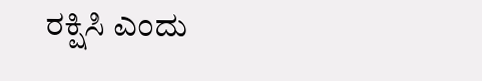ರಕ್ಷಿಸಿ ಎಂದು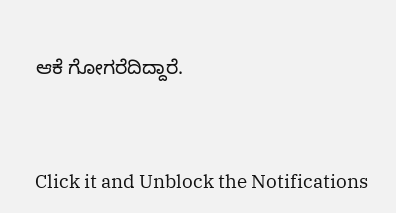ಆಕೆ ಗೋಗರೆದಿದ್ದಾರೆ.


Click it and Unblock the Notifications